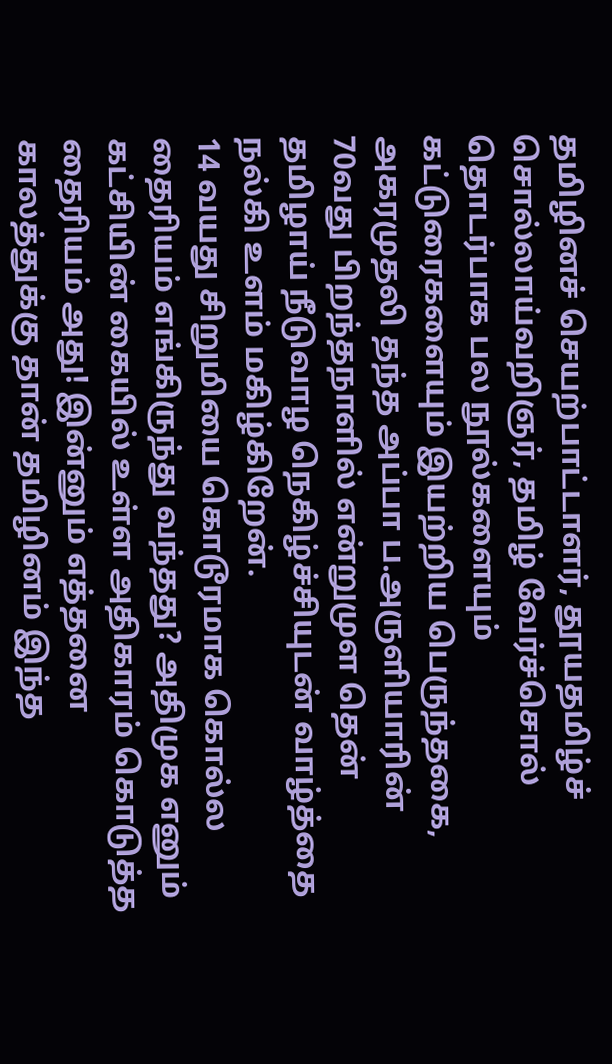தமிழினச் செயற்பாட்டாளர், தூயதமிழ்ச் சொல்லாய்வறிஞர், தமிழ் வேர்ச்சொல் தொடர்பாக பல நூல்களையும் கட்டுரைகளையும் இயற்றிய பெருந்தகை, அகரமுதலி தந்த அப்பா ப.அருளியாரின் 70வது பிறந்தநாளில் என்றுமுள தென் தமிழாய் நீடுவாழ நெகிழ்ச்சியுடன் வாழ்த்தை நல்கி உளம் மகிழ்கிறேன்.
14 வயது சிறுமியை கொடூரமாக கொல்ல தைரியம் எங்கிருந்து வந்தது? அதிமுக எனும் கட்சியின் கையில் உள்ள அதிகாரம் கொடுத்த தைரியம் அது! இன்னும் எத்தனை காலத்துக்கு தான் தமிழினம் இந்த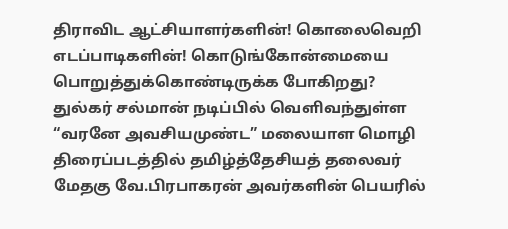திராவிட ஆட்சியாளர்களின்! கொலைவெறி எடப்பாடிகளின்! கொடுங்கோன்மையை பொறுத்துக்கொண்டிருக்க போகிறது?
துல்கர் சல்மான் நடிப்பில் வெளிவந்துள்ள “வரனே அவசியமுண்ட” மலையாள மொழி திரைப்படத்தில் தமிழ்த்தேசியத் தலைவர் மேதகு வே.பிரபாகரன் அவர்களின் பெயரில்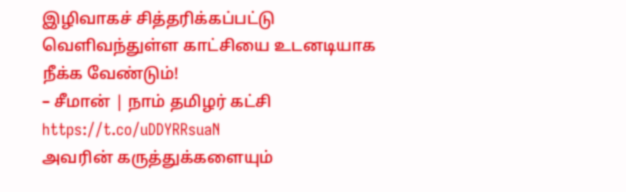இழிவாகச் சித்தரிக்கப்பட்டு வெளிவந்துள்ள காட்சியை உடனடியாக நீக்க வேண்டும்!
– சீமான் | நாம் தமிழர் கட்சி https://t.co/uDDYRRsuaN
அவரின் கருத்துக்களையும்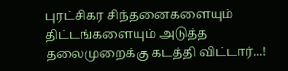புரட்சிகர சிந்தனைகளையும் திட்டங்களையும் அடுத்த தலைமுறைக்கு கடத்தி விட்டார்...!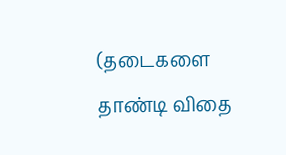(தடைகளை தாண்டி விதை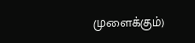முளைக்கும்)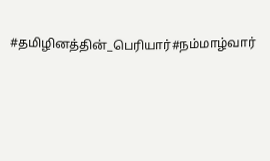#தமிழினத்தின்_பெரியார்#நம்மாழ்வார்